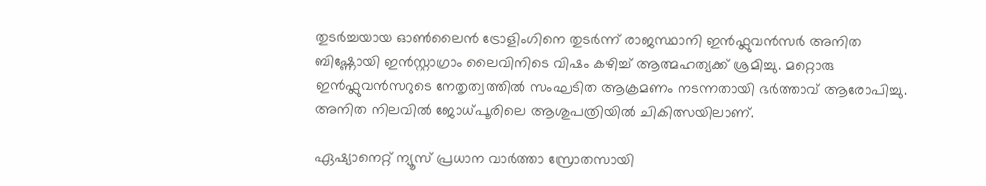തുടർച്ചയായ ഓൺലൈൻ ട്രോളിംഗിനെ തുടർന്ന് രാജസ്ഥാനി ഇൻഫ്ലുവൻസർ അനിത ബിഷ്ണോയി ഇൻസ്റ്റാഗ്രാം ലൈവിനിടെ വിഷം കഴിച്ച് ആത്മഹത്യക്ക് ശ്രമിച്ചു. മറ്റൊരു ഇൻഫ്ലുവൻസറുടെ നേതൃത്വത്തിൽ സംഘടിത ആക്രമണം നടന്നതായി ഭർത്താവ് ആരോപിച്ചു. അനിത നിലവിൽ ജോധ്പൂരിലെ ആശുപത്രിയിൽ ചികിത്സയിലാണ്.

ഏഷ്യാനെറ്റ് ന്യൂസ് പ്രധാന വാർത്താ സ്രോതസായി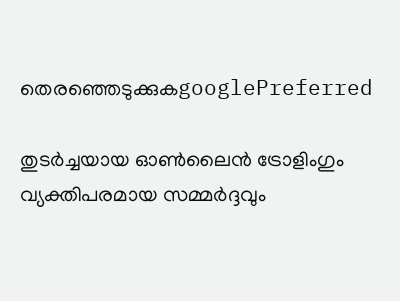തെരഞ്ഞെടുക്കുകgooglePreferred

തുടർച്ചയായ ഓൺലൈൻ ട്രോളിംഗും വ്യക്തിപരമായ സമ്മർദ്ദവും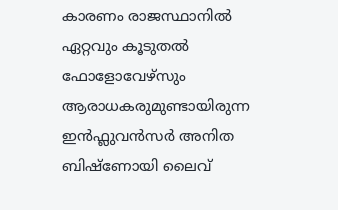കാരണം രാജസ്ഥാനിൽ ഏറ്റവും കൂടുതൽ ഫോളോവേഴ്സും ആരാധകരുമുണ്ടായിരുന്ന ഇൻഫ്ലുവൻസർ അനിത ബിഷ്ണോയി ലൈവ്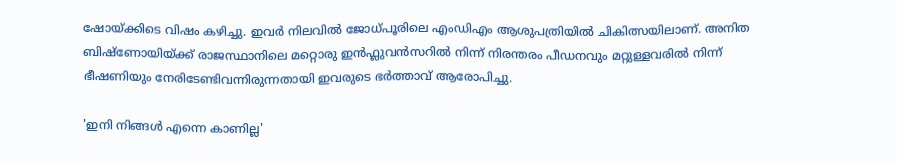ഷോയ്ക്കിടെ വിഷം കഴിച്ചു. ഇവ‍ർ നിലവിൽ ജോധ്പൂരിലെ എംഡിഎം ആശുപത്രിയിൽ ചികിത്സയിലാണ്. അനിത ബിഷ്ണോയിയ്ക്ക് രാജസ്ഥാനിലെ മറ്റൊരു ഇൻഫ്ലുവൻസറിൽ നിന്ന് നിരന്തരം പീഡനവും മറ്റുള്ളവരിൽ നിന്ന് ഭീഷണിയും നേരിടേണ്ടിവന്നിരുന്നതായി ഇവരുടെ ഭർത്താവ് ആരോപിച്ചു.

'ഇനി നിങ്ങൾ എന്നെ കാണില്ല'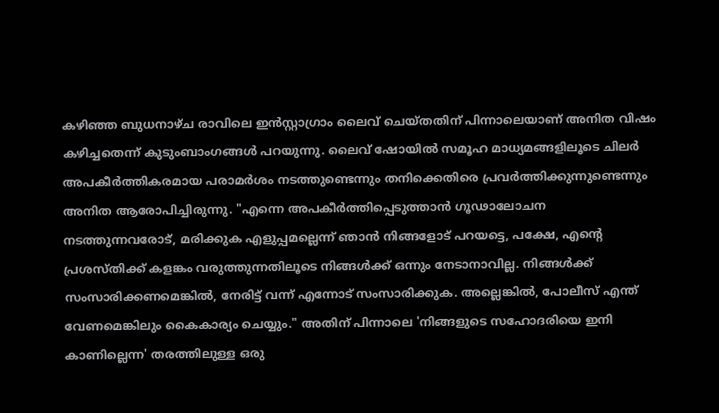കഴിഞ്ഞ ബുധനാഴ്ച രാവിലെ ഇന്‍സ്റ്റാഗ്രാം ലൈവ് ചെയ്തതിന് പിന്നാലെയാണ് അനിത വിഷം കഴിച്ചതെന്ന് കുടുംബാംഗങ്ങൾ പറയുന്നു. ലൈവ് ഷോയിൽ സമൂഹ മാധ്യമങ്ങളിലൂടെ ചിലർ അപകീർത്തികരമായ പരാമർശം നടത്തുണ്ടെന്നും തനിക്കെതിരെ പ്രവർത്തിക്കുന്നുണ്ടെന്നും അനിത ആരോപിച്ചിരുന്നു. "എന്നെ അപകീർത്തിപ്പെടുത്താൻ ഗൂഢാലോചന നടത്തുന്നവരോട്, മരിക്കുക എളുപ്പമല്ലെന്ന് ഞാൻ നിങ്ങളോട് പറയട്ടെ, പക്ഷേ, എന്‍റെ പ്രശസ്തിക്ക് കളങ്കം വരുത്തുന്നതിലൂടെ നിങ്ങൾക്ക് ഒന്നും നേടാനാവില്ല. നിങ്ങൾക്ക് സംസാരിക്കണമെങ്കിൽ, നേരിട്ട് വന്ന് എന്നോട് സംസാരിക്കുക. അല്ലെങ്കിൽ, പോലീസ് എന്ത് വേണമെങ്കിലും കൈകാര്യം ചെയ്യും." അതിന് പിന്നാലെ 'നിങ്ങളുടെ സഹോദരിയെ ഇനി കാണില്ലെന്ന' തരത്തിലുള്ള ഒരു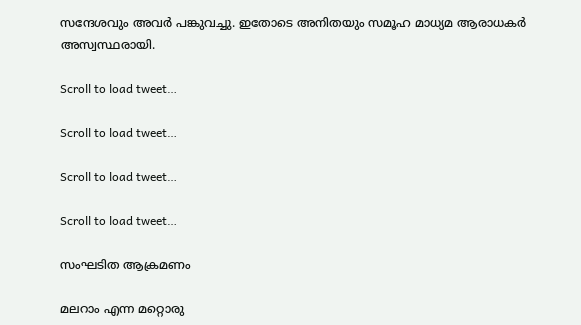സന്ദേശവും അവർ പങ്കുവച്ചു. ഇതോടെ അനിതയും സമൂഹ മാധ്യമ ആരാധകർ അസ്വസ്ഥരായി.

Scroll to load tweet…

Scroll to load tweet…

Scroll to load tweet…

Scroll to load tweet…

സംഘടിത ആക്രമണം

മലറാം എന്ന മറ്റൊരു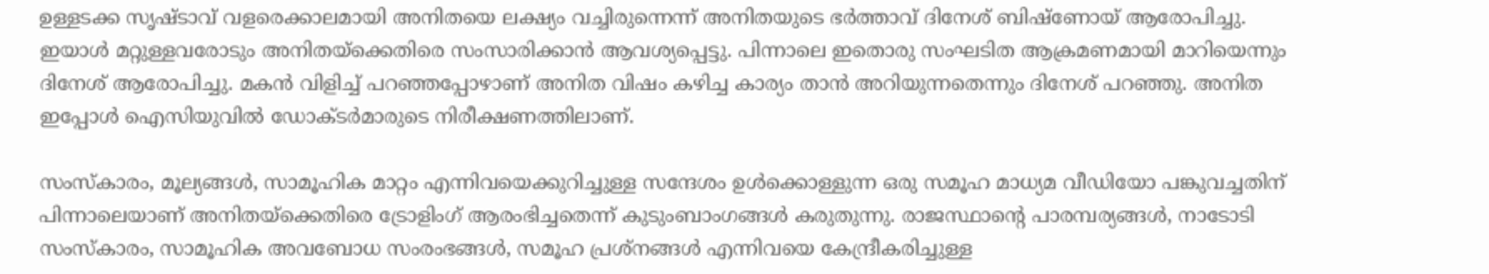ഉള്ളടക്ക സൃഷ്ടാവ് വളരെക്കാലമായി അനിതയെ ലക്ഷ്യം വച്ചിരുന്നെന്ന് അനിതയുടെ ഭർത്താവ് ദിനേശ് ബിഷ്‌ണോയ് ആരോപിച്ചു. ഇയാൾ മറ്റുള്ളവരോടും അനിതയ്ക്കെതിരെ സംസാരിക്കാൻ ആവശ്യപ്പെട്ടു. പിന്നാലെ ഇതൊരു സംഘടിത ആക്രമണമായി മാറിയെന്നും ദിനേശ് ആരോപിച്ചു. മകൻ വിളിച്ച് പറഞ്ഞപ്പോഴാണ് അനിത വിഷം കഴിച്ച കാര്യം താൻ അറിയുന്നതെന്നും ദിനേശ് പറഞ്ഞു. അനിത ഇപ്പോൾ ഐസിയുവിൽ ഡോക്ടർമാരുടെ നിരീക്ഷണത്തിലാണ്.

സംസ്കാരം, മൂല്യങ്ങൾ, സാമൂഹിക മാറ്റം എന്നിവയെക്കുറിച്ചുള്ള സന്ദേശം ഉൾക്കൊള്ളുന്ന ഒരു സമൂഹ മാധ്യമ വീഡിയോ പങ്കുവച്ചതിന് പിന്നാലെയാണ് അനിതയ്ക്കെതിരെ ട്രോളിംഗ് ആരംഭിച്ചതെന്ന് കുടുംബാംഗങ്ങൾ കരുതുന്നു. രാജസ്ഥാന്റെ പാരമ്പര്യങ്ങൾ, നാടോടി സംസ്കാരം, സാമൂഹിക അവബോധ സംരംഭങ്ങൾ, സമൂഹ പ്രശ്നങ്ങൾ എന്നിവയെ കേന്ദ്രീകരിച്ചുള്ള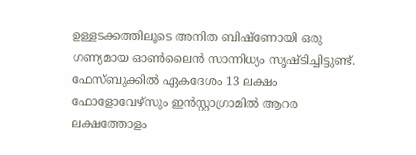ഉള്ളടക്കത്തിലൂടെ അനിത ബിഷ്‌ണോയി ഒരു ഗണ്യമായ ഓൺലൈൻ സാന്നിധ്യം സൃഷ്ടിച്ചിട്ടുണ്ട്. ഫേസ്ബുക്കിൽ ഏകദേശം 13 ലക്ഷം ഫോളോവേഴ്‌സും ഇൻസ്റ്റാഗ്രാമിൽ ആറര ലക്ഷത്തോളം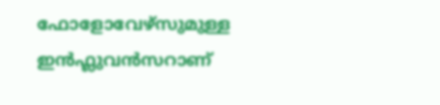ഫോളോവേഴ്‌സുമുള്ള ഇൻഫ്ലുവൻസറാണ്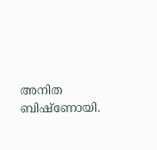അനിത ബിഷ്ണോയി.